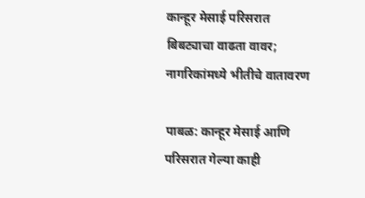कान्हूर मेसाई परिसरात बिबट्याचा वाढता वावर; नागरिकांमध्ये भीतीचे वातावरण

पाबळ: कान्हूर मेसाई आणि परिसरात गेल्या काही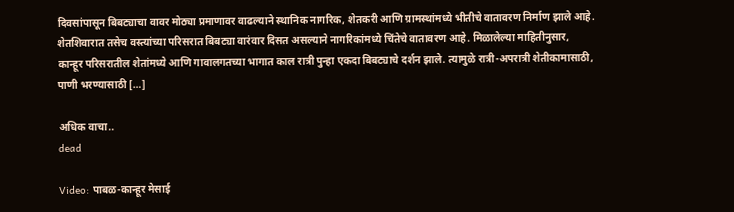दिवसांपासून बिबट्याचा वावर मोठ्या प्रमाणावर वाढल्याने स्थानिक नागरिक, शेतकरी आणि ग्रामस्थांमध्ये भीतीचे वातावरण निर्माण झाले आहे. शेतशिवारात तसेच वस्त्यांच्या परिसरात बिबट्या वारंवार दिसत असल्याने नागरिकांमध्ये चिंतेचे वातावरण आहे. मिळालेल्या माहितीनुसार, कान्हूर परिसरातील शेतांमध्ये आणि गावालगतच्या भागात काल रात्री पुन्हा एकदा बिबट्याचे दर्शन झाले. त्यामुळे रात्री-अपरात्री शेतीकामासाठी, पाणी भरण्यासाठी […]

अधिक वाचा..
dead

Video: पाबळ-कान्हूर मेसाई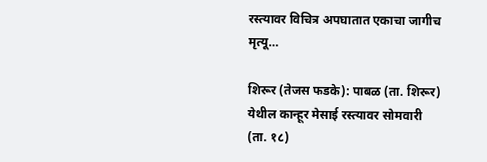रस्त्यावर विचित्र अपघातात एकाचा जागीच मृत्यू…

शिरूर (तेजस फडके): पाबळ (ता. शिरूर) येथील कान्हूर मेसाई रस्त्यावर सोमवारी (ता. १८)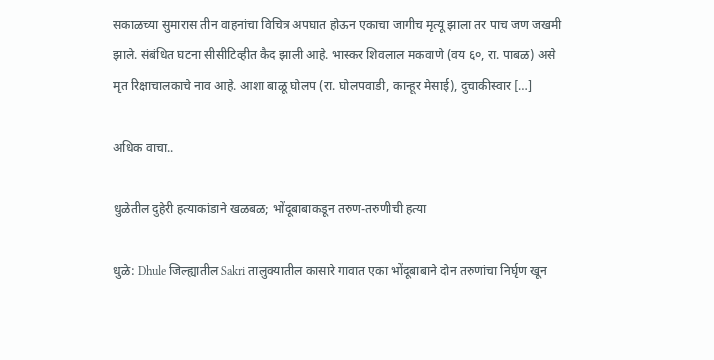सकाळच्या सुमारास तीन वाहनांचा विचित्र अपघात होऊन एकाचा जागीच मृत्यू झाला तर पाच जण जखमी झाले. संबंधित घटना सीसीटिव्हीत कैद झाली आहे. भास्कर शिवलाल मकवाणे (वय ६०, रा. पाबळ) असे मृत रिक्षाचालकाचे नाव आहे. आशा बाळू घोलप (रा. घोलपवाडी, कान्हूर मेसाई), दुचाकीस्वार […]

अधिक वाचा..

धुळेतील दुहेरी हत्याकांडाने खळबळ; भोंदूबाबाकडून तरुण-तरुणीची हत्या

धुळे: Dhule जिल्ह्यातील Sakri तालुक्यातील कासारे गावात एका भोंदूबाबाने दोन तरुणांचा निर्घृण खून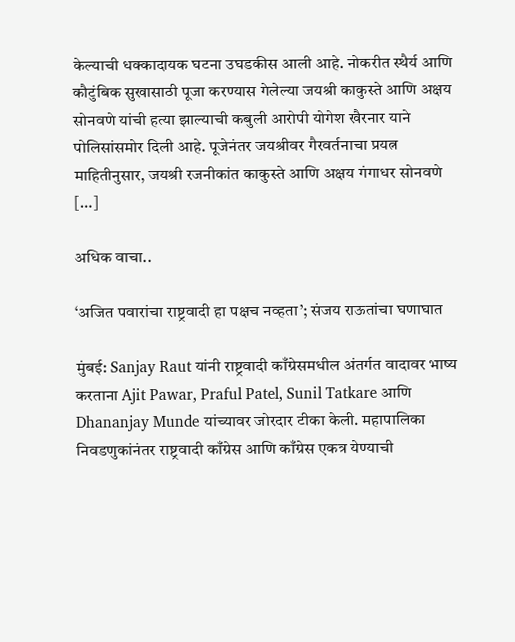केल्याची धक्कादायक घटना उघडकीस आली आहे. नोकरीत स्थैर्य आणि कौटुंबिक सुखासाठी पूजा करण्यास गेलेल्या जयश्री काकुस्ते आणि अक्षय सोनवणे यांची हत्या झाल्याची कबुली आरोपी योगेश खैरनार याने पोलिसांसमोर दिली आहे. पूजेनंतर जयश्रीवर गैरवर्तनाचा प्रयत्न माहितीनुसार, जयश्री रजनीकांत काकुस्ते आणि अक्षय गंगाधर सोनवणे […]

अधिक वाचा..

‘अजित पवारांचा राष्ट्रवादी हा पक्षच नव्हता’; संजय राऊतांचा घणाघात

मुंबई: Sanjay Raut यांनी राष्ट्रवादी काँग्रेसमधील अंतर्गत वादावर भाष्य करताना Ajit Pawar, Praful Patel, Sunil Tatkare आणि Dhananjay Munde यांच्यावर जोरदार टीका केली. महापालिका निवडणुकांनंतर राष्ट्रवादी काँग्रेस आणि काँग्रेस एकत्र येण्याची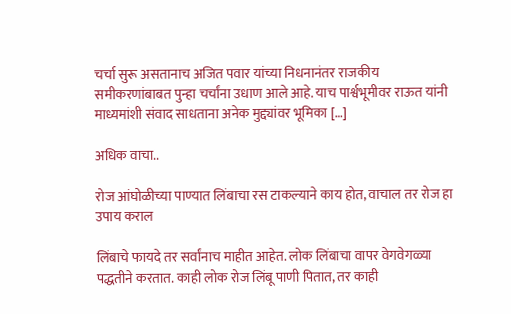चर्चा सुरू असतानाच अजित पवार यांच्या निधनानंतर राजकीय समीकरणांबाबत पुन्हा चर्चांना उधाण आले आहे. याच पार्श्वभूमीवर राऊत यांनी माध्यमांशी संवाद साधताना अनेक मुद्द्यांवर भूमिका […]

अधिक वाचा..

रोज आंघोळीच्या पाण्यात लिंबाचा रस टाकल्याने काय होत, वाचाल तर रोज हा उपाय कराल

लिंबाचे फायदे तर सर्वांनाच माहीत आहेत. लोक लिंबाचा वापर वेगवेगळ्या पद्धतीने करतात. काही लोक रोज लिंबू पाणी पितात, तर काही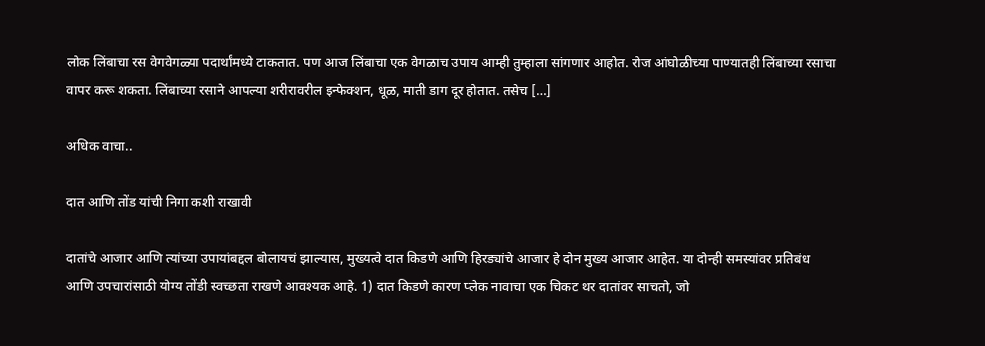लोक लिंबाचा रस वेगवेगळ्या पदार्थांमध्ये टाकतात. पण आज लिंबाचा एक वेगळाच उपाय आम्ही तुम्हाला सांगणार आहोत. रोज आंघोळीच्या पाण्यातही लिंबाच्या रसाचा वापर करू शकता. लिंबाच्या रसाने आपल्या शरीरावरील इन्फेक्शन, धूळ, माती डाग दूर होतात. तसेच […]

अधिक वाचा..

दात आणि तोंड यांची निगा कशी राखावी

दातांचे आजार आणि त्यांच्या उपायांबद्दल बोलायचं झाल्यास, मुख्यत्वे दात किडणे आणि हिरड्यांचे आजार हे दोन मुख्य आजार आहेत. या दोन्ही समस्यांवर प्रतिबंध आणि उपचारांसाठी योग्य तोंडी स्वच्छता राखणे आवश्यक आहे. 1) दात किडणे कारण प्लेक नावाचा एक चिकट थर दातांवर साचतो, जो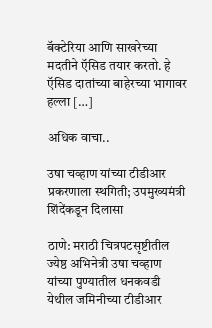बॅक्टेरिया आणि साखरेच्या मदतीने ऍसिड तयार करतो. हे ऍसिड दातांच्या बाहेरच्या भागावर हल्ला […]

अधिक वाचा..

उषा चव्हाण यांच्या टीडीआर प्रकरणाला स्थगिती; उपमुख्यमंत्री शिंदेंकडून दिलासा

ठाणे: मराठी चित्रपटसृष्टीतील ज्येष्ठ अभिनेत्री उषा चव्हाण यांच्या पुण्यातील धनकवडी येथील जमिनीच्या टीडीआर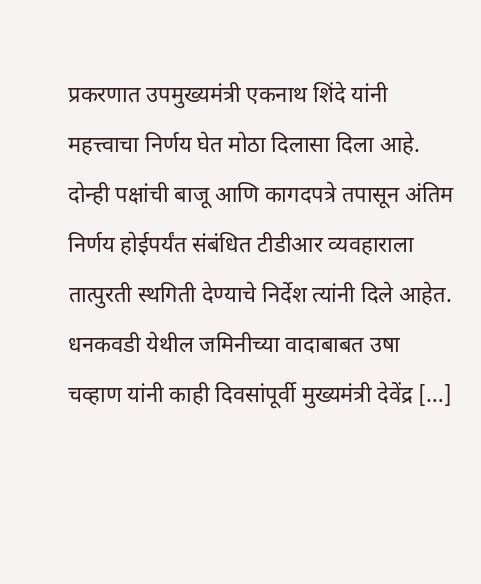प्रकरणात उपमुख्यमंत्री एकनाथ शिंदे यांनी महत्त्वाचा निर्णय घेत मोठा दिलासा दिला आहे. दोन्ही पक्षांची बाजू आणि कागदपत्रे तपासून अंतिम निर्णय होईपर्यंत संबंधित टीडीआर व्यवहाराला तात्पुरती स्थगिती देण्याचे निर्देश त्यांनी दिले आहेत. धनकवडी येथील जमिनीच्या वादाबाबत उषा चव्हाण यांनी काही दिवसांपूर्वी मुख्यमंत्री देवेंद्र […]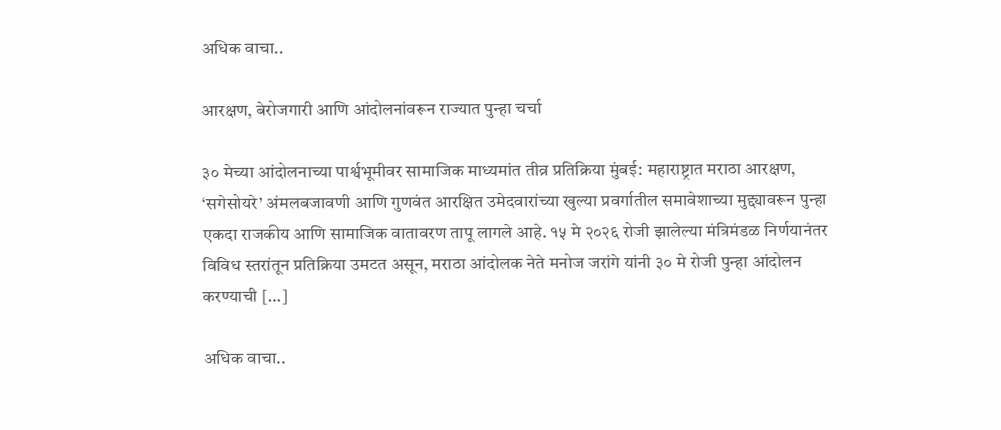अधिक वाचा..

आरक्षण, बेरोजगारी आणि आंदोलनांवरून राज्यात पुन्हा चर्चा

३० मेच्या आंदोलनाच्या पार्श्वभूमीवर सामाजिक माध्यमांत तीव्र प्रतिक्रिया मुंबई: महाराष्ट्रात मराठा आरक्षण, ‘सगेसोयरे’ अंमलबजावणी आणि गुणवंत आरक्षित उमेदवारांच्या खुल्या प्रवर्गातील समावेशाच्या मुद्द्यावरून पुन्हा एकदा राजकीय आणि सामाजिक वातावरण तापू लागले आहे. १५ मे २०२६ रोजी झालेल्या मंत्रिमंडळ निर्णयानंतर विविध स्तरांतून प्रतिक्रिया उमटत असून, मराठा आंदोलक नेते मनोज जरांगे यांनी ३० मे रोजी पुन्हा आंदोलन करण्याची […]

अधिक वाचा..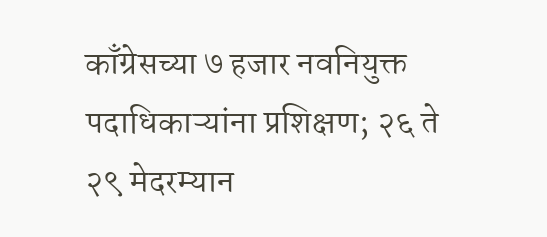काँग्रेसच्या ७ हजार नवनियुक्त पदाधिकाऱ्यांना प्रशिक्षण; २६ ते २९ मेदरम्यान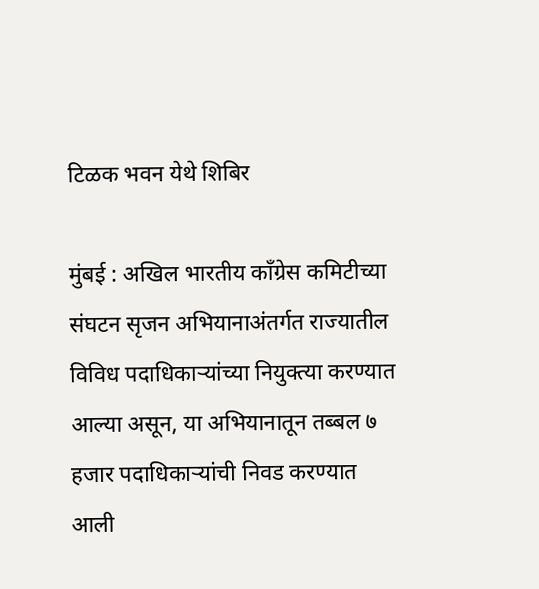टिळक भवन येथे शिबिर

मुंबई : अखिल भारतीय काँग्रेस कमिटीच्या संघटन सृजन अभियानाअंतर्गत राज्यातील विविध पदाधिकाऱ्यांच्या नियुक्त्या करण्यात आल्या असून, या अभियानातून तब्बल ७ हजार पदाधिकाऱ्यांची निवड करण्यात आली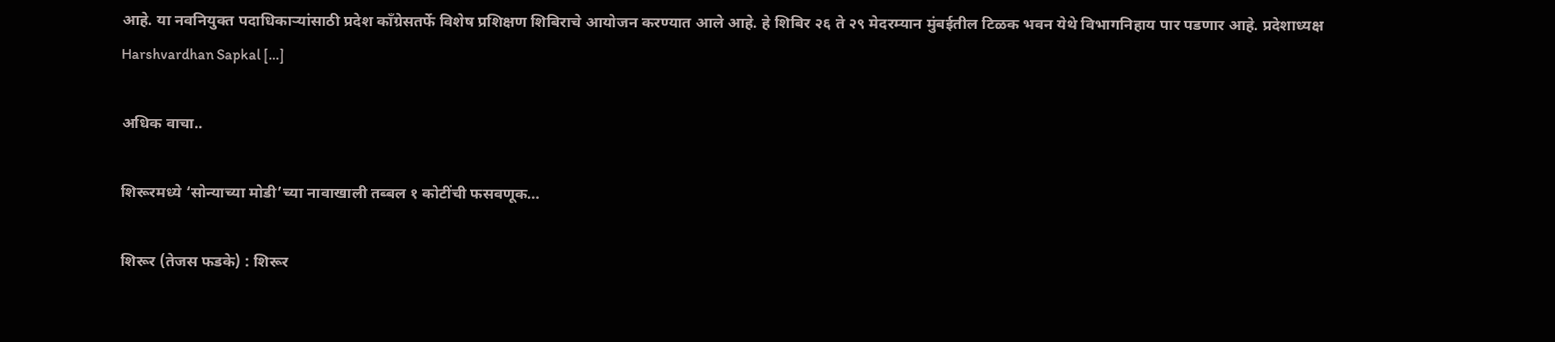आहे. या नवनियुक्त पदाधिकाऱ्यांसाठी प्रदेश काँग्रेसतर्फे विशेष प्रशिक्षण शिबिराचे आयोजन करण्यात आले आहे. हे शिबिर २६ ते २९ मेदरम्यान मुंबईतील टिळक भवन येथे विभागनिहाय पार पडणार आहे. प्रदेशाध्यक्ष Harshvardhan Sapkal […]

अधिक वाचा..

शिरूरमध्ये ‘सोन्याच्या मोडी’च्या नावाखाली तब्बल १ कोटींची फसवणूक…

शिरूर (तेजस फडके) : शिरूर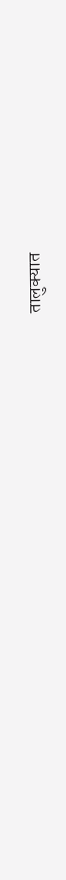तालुक्यात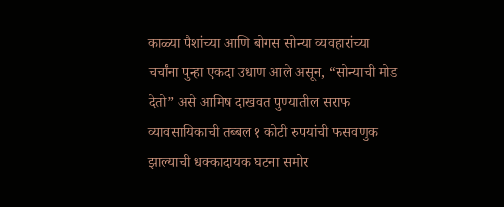काळ्या पैशांच्या आणि बोगस सोन्या व्यवहारांच्या चर्चांना पुन्हा एकदा उधाण आले असून, “सोन्याची मोड देतो” असे आमिष दाखवत पुण्यातील सराफ व्यावसायिकाची तब्बल १ कोटी रुपयांची फसवणुक झाल्याची धक्कादायक घटना समोर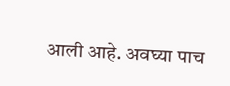आली आहे. अवघ्या पाच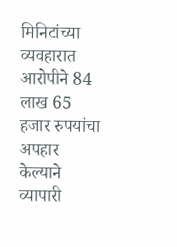मिनिटांच्या व्यवहारात आरोपीने 84 लाख 65 हजार रुपयांचा अपहार केल्याने व्यापारी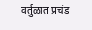वर्तुळात प्रचंड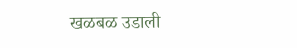खळबळ उडाली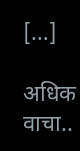[…]

अधिक वाचा..